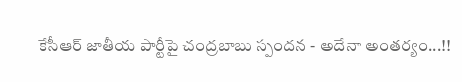కేసీఆర్ జాతీయ పార్టీపై చంద్రబాబు స్పందన - అదేనా అంతర్యం...!!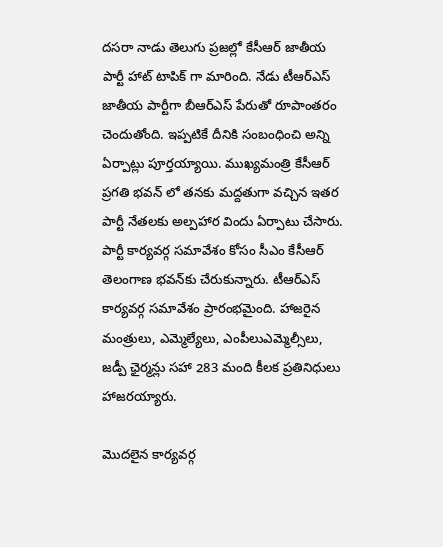దసరా నాడు తెలుగు ప్రజల్లో కేసీఆర్ జాతీయ పార్టీ హాట్ టాపిక్ గా మారింది. నేడు టీఆర్ఎస్ జాతీయ పార్టీగా బీఆర్ఎస్ పేరుతో రూపాంతరం చెందుతోంది. ఇప్పటికే దీనికి సంబంధించి అన్ని ఏర్పాట్లు పూర్తయ్యాయి. ముఖ్యమంత్రి కేసీఆర్ ప్రగతి భవన్ లో తనకు మద్దతుగా వచ్చిన ఇతర పార్టీ నేతలకు అల్పహార విందు ఏర్పాటు చేసారు. పార్టీ కార్యవర్గ సమావేశం కోసం సీఎం కేసీఆర్ తెలంగాణ భవన్‌కు చేరుకున్నారు. టీఆర్ఎస్ కార్యవర్గ సమావేశం ప్రారంభమైంది. హాజరైన మంత్రులు, ఎమ్మెల్యేలు, ఎంపీలుఎమ్మెల్సీలు, జడ్పీ ఛైర్మన్లు సహా 283 మంది కీలక ప్రతినిధులు హాజరయ్యారు.

మొదలైన కార్యవర్గ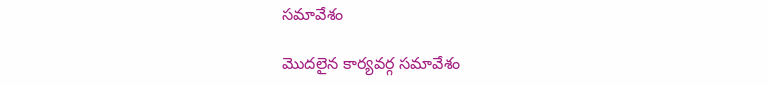సమావేశం

మొదలైన కార్యవర్గ సమావేశం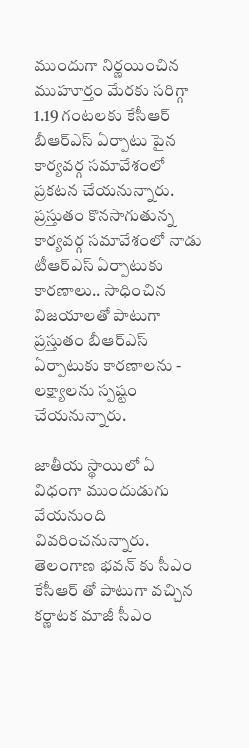ముందుగా నిర్ణయించిన ముహూర్తం మేరకు సరిగ్గా 1.19 గంటలకు కేసీఆర్ బీఆర్ఎస్ ఏర్పాటు పైన కార్యవర్గ సమావేశంలో ప్రకటన చేయనున్నారు. ప్రస్తుతం కొనసాగుతున్న కార్యవర్గ సమావేశంలో నాడు టీఆర్ఎస్ ఏర్పాటుకు కారణాలు.. సాధించిన విజయాలతో పాటుగా ప్రస్తుతం బీఆర్ఎస్ ఏర్పాటుకు కారణాలను - లక్ష్యాలను స్పష్టం చేయనున్నారు.

జాతీయ స్థాయిలో ఏ విధంగా ముందుడుగు వేయనుంది వివరించనున్నారు. తెలంగాణ భవన్ కు సీఎం కేసీఆర్ తో పాటుగా వచ్చిన కర్ణాటక మాజీ సీఎం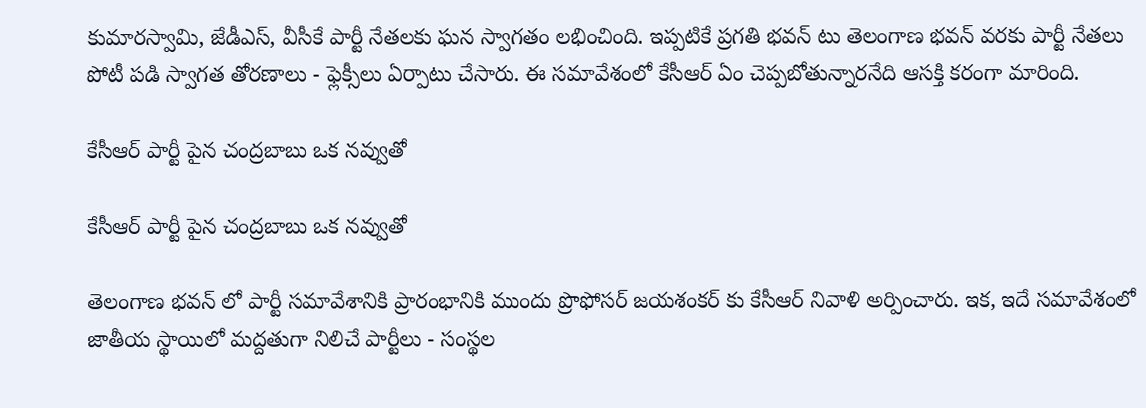కుమారస్వామి, జేడీఎస్‌, వీసీకే పార్టీ నేతలకు ఘన స్వాగతం లభించింది. ఇప్పటికే ప్రగతి భవన్ టు తెలంగాణ భవన్ వరకు పార్టీ నేతలు పోటీ పడి స్వాగత తోరణాలు - ఫ్లెక్సీలు ఏర్పాటు చేసారు. ఈ సమావేశంలో కేసీఆర్ ఏం చెప్పబోతున్నారనేది ఆసక్తి కరంగా మారింది.

కేసీఆర్ పార్టీ పైన చంద్రబాబు ఒక నవ్వుతో

కేసీఆర్ పార్టీ పైన చంద్రబాబు ఒక నవ్వుతో

తెలంగాణ భవన్ లో పార్టీ సమావేశానికి ప్రారంభానికి ముందు ప్రొఫోసర్ జయశంకర్ కు కేసీఆర్ నివాళి అర్పించారు. ఇక, ఇదే సమావేశంలో జాతీయ స్థాయిలో మద్దతుగా నిలిచే పార్టీలు - సంస్థల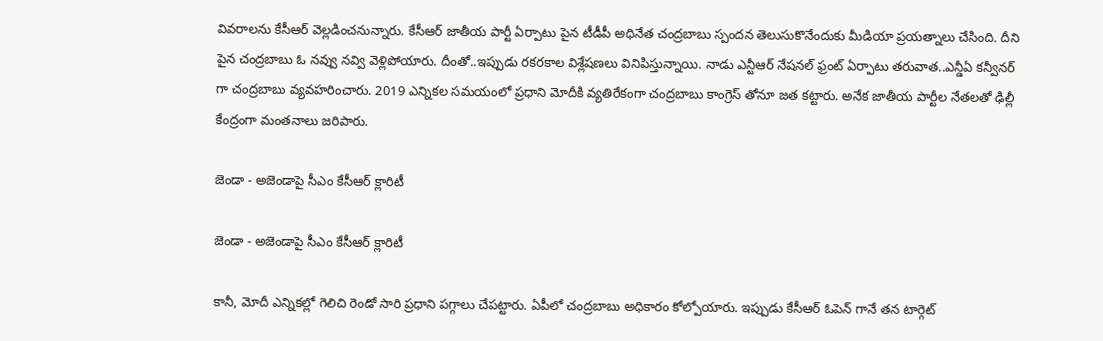వివరాలను కేసీఆర్ వెల్లడించనున్నారు. కేసీఆర్ జాతీయ పార్టీ ఏర్పాటు పైన టీడీపీ అధినేత చంద్రబాబు స్పందన తెలుసుకొనేందుకు మీడియా ప్రయత్నాలు చేసింది. దీని పైన చంద్రబాబు ఓ నవ్వు నవ్వి వెళ్లిపోయారు. దీంతో..ఇప్పుడు రకరకాల విశ్లేషణలు వినిపిస్తున్నాయి. నాడు ఎన్టీఆర్ నేషనల్ ఫ్రంట్ ఏర్పాటు తరువాత..ఎన్డీఏ కన్వీనర్ గా చంద్రబాబు వ్యవహరించారు. 2019 ఎన్నికల సమయంలో ప్రధాని మోదీకి వ్యతిరేకంగా చంద్రబాబు కాంగ్రెస్ తోనూ జత కట్టారు. అనేక జాతీయ పార్టీల నేతలతో ఢిల్లీ కేంద్రంగా మంతనాలు జరిపారు.

జెండా - అజెండాపై సీఎం కేసీఆర్ క్లారిటీ

జెండా - అజెండాపై సీఎం కేసీఆర్ క్లారిటీ

కానీ, మోదీ ఎన్నికల్లో గెలిచి రెండో సారి ప్రధాని పగ్గాలు చేపట్టారు. ఏపీలో చంద్రబాబు అధికారం కోల్పోయారు. ఇప్పుడు కేసీఆర్ ఓపెన్ గానే తన టార్గెట్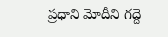ప్రధాని మోదీని గద్దె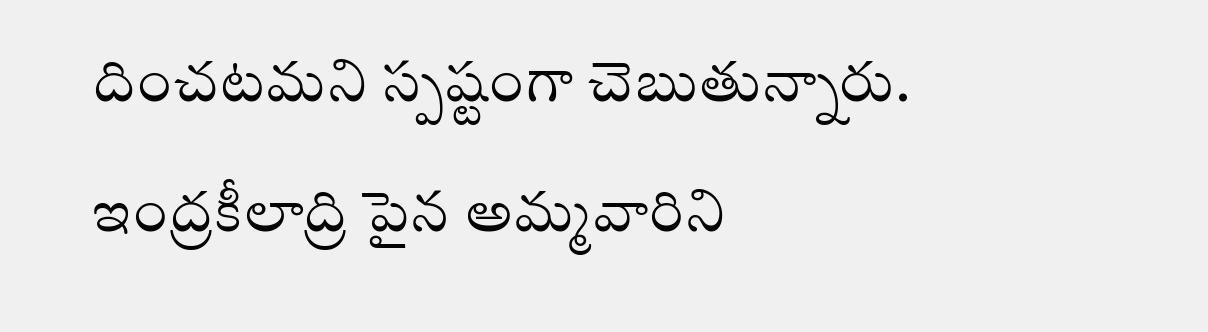దించటమని స్పష్టంగా చెబుతున్నారు. ఇంద్రకీలాద్రి పైన అమ్మవారిని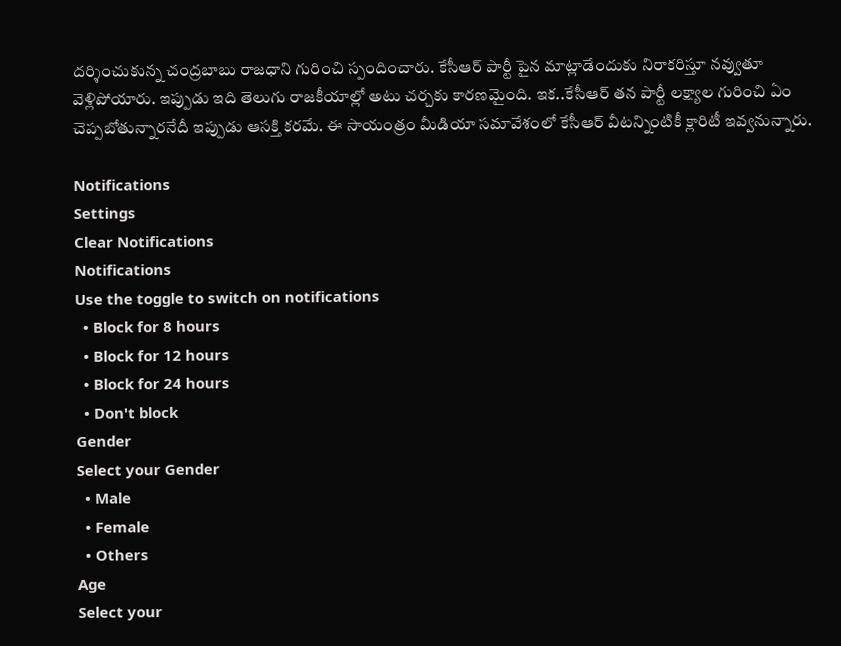దర్శించుకున్న చంద్రబాబు రాజధాని గురించి స్పందించారు. కేసీఆర్ పార్టీ పైన మాట్లాడేందుకు నిరాకరిస్తూ నవ్వుతూ వెళ్లిపోయారు. ఇప్పుడు ఇది తెలుగు రాజకీయాల్లో అటు చర్చకు కారణమైంది. ఇక..కేసీఆర్ తన పార్టీ లక్ష్యాల గురించి ఏం చెప్పబోతున్నారనేదీ ఇప్పుడు ఆసక్తి కరమే. ఈ సాయంత్రం మీడియా సమావేశంలో కేసీఆర్ వీటన్నింటికీ క్లారిటీ ఇవ్వనున్నారు.

Notifications
Settings
Clear Notifications
Notifications
Use the toggle to switch on notifications
  • Block for 8 hours
  • Block for 12 hours
  • Block for 24 hours
  • Don't block
Gender
Select your Gender
  • Male
  • Female
  • Others
Age
Select your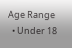Age Range
  • Under 18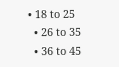• 18 to 25
  • 26 to 35
  • 36 to 45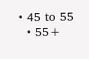• 45 to 55
  • 55+